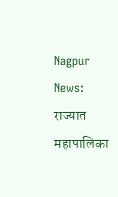Nagpur News: राज्यात महापालिका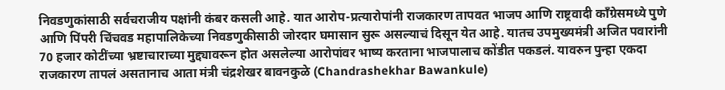निवडणुकांसाठी सर्वचराजीय पक्षांनी कंबर कसली आहे. यात आरोप-प्रत्यारोपांनी राजकारण तापवत भाजप आणि राष्ट्रवादी काँग्रेसमध्ये पुणे आणि पिंपरी चिंचवड महापालिकेच्या निवडणुकीसाठी जोरदार घमासान सुरू असल्याचं दिसून येत आहे. यातच उपमुख्यमंत्री अजित पवारांनी 70 हजार कोटींच्या भ्रष्टाचाराच्या मुद्द्यावरून होत असलेल्या आरोपांवर भाष्य करताना भाजपालाच कोंडीत पकडलं. यावरुन पुन्हा एकदा राजकारण तापलं असतानाच आता मंत्री चंद्रशेखर बावनकुळे (Chandrashekhar Bawankule)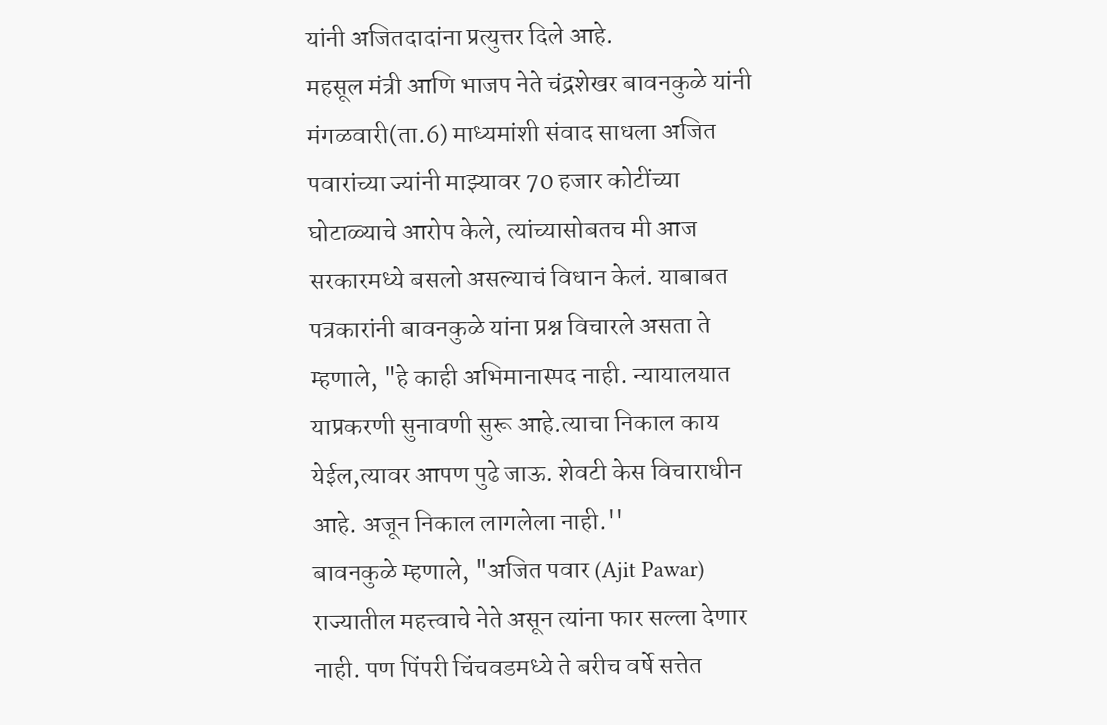यांनी अजितदादांना प्रत्युत्तर दिले आहे.
महसूल मंत्री आणि भाजप नेते चंद्रशेखर बावनकुळे यांनी मंगळवारी(ता.6) माध्यमांशी संवाद साधला अजित पवारांच्या ज्यांनी माझ्यावर 70 हजार कोटींच्या घोटाळ्याचे आरोप केले, त्यांच्यासोबतच मी आज सरकारमध्ये बसलो असल्याचं विधान केलं. याबाबत पत्रकारांनी बावनकुळे यांना प्रश्न विचारले असता ते म्हणाले, "हे काही अभिमानास्पद नाही. न्यायालयात याप्रकरणी सुनावणी सुरू आहे.त्याचा निकाल काय येईल,त्यावर आपण पुढे जाऊ. शेवटी केस विचाराधीन आहे. अजून निकाल लागलेला नाही.''
बावनकुळे म्हणाले, "अजित पवार (Ajit Pawar) राज्यातील महत्त्वाचे नेते असून त्यांना फार सल्ला देणार नाही. पण पिंपरी चिंचवडमध्ये ते बरीच वर्षे सत्तेत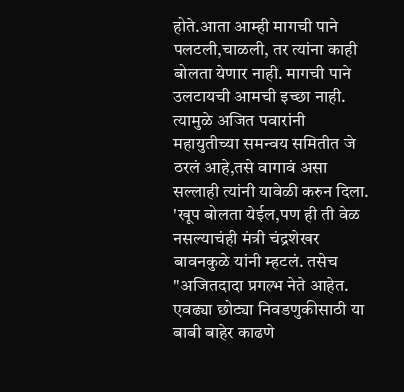होते.आता आम्ही मागची पाने पलटली,चाळली, तर त्यांना काही बोलता येणार नाही. मागची पाने उलटायची आमची इच्छा नाही. त्यामुळे अजित पवारांनी महायुतीच्या समन्वय समितीत जे ठरलं आहे,तसे वागावं असा सल्लाही त्यांनी यावेळी करुन दिला.
'खूप बोलता येईल,पण ही ती वेळ नसल्याचंही मंत्री चंद्रशेखर बावनकुळे यांनी म्हटलं. तसेच "अजितदादा प्रगल्भ नेते आहेत. एवढ्या छोट्या निवडणुकीसाठी या बाबी बाहेर काढणे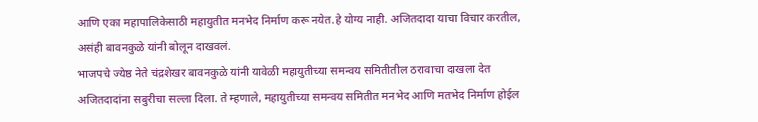आणि एका महापालिकेसाठी महायुतीत मनभेद निर्माण करू नयेत.हे योग्य नाही. अजितदादा याचा विचार करतील, असंही बावनकुळे यांनी बोलून दाखवलं.
भाजपचे ज्येष्ठ नेते चंद्रशेखर बावनकुळे यांनी यावेळी महायुतीच्या समन्वय समितीतील ठरावाचा दाखला देत अजितदादांना सबुरीचा सल्ला दिला. ते म्हणाले, महायुतीच्या समन्वय समितीत मनभेद आणि मतभेद निर्माण होईल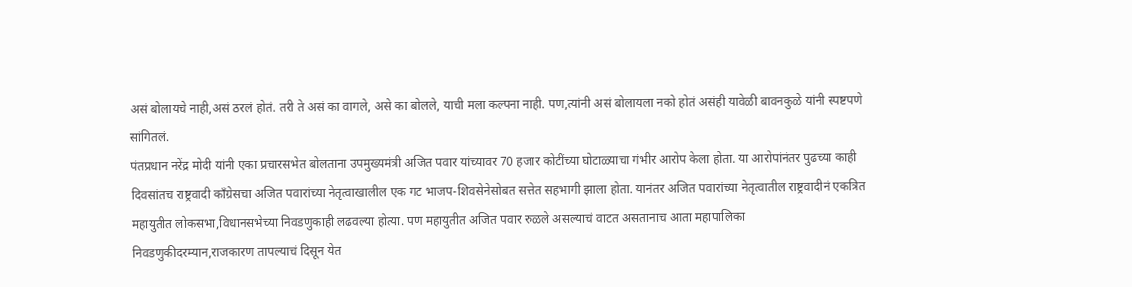असं बोलायचे नाही,असं ठरलं होतं. तरी ते असं का वागले, असे का बोलले, याची मला कल्पना नाही. पण,त्यांनी असं बोलायला नको होतं असंही यावेळी बावनकुळे यांनी स्पष्टपणे सांगितलं.
पंतप्रधान नरेंद्र मोदी यांनी एका प्रचारसभेत बोलताना उपमुख्यमंत्री अजित पवार यांच्यावर 70 हजार कोटींच्या घोटाळ्याचा गंभीर आरोप केला होता. या आरोपांनंतर पुढच्या काही दिवसांतच राष्ट्रवादी काँग्रेसचा अजित पवारांच्या नेतृत्वाखालील एक गट भाजप-शिवसेनेसोबत सत्तेत सहभागी झाला होता. यानंतर अजित पवारांच्या नेतृत्वातील राष्ट्रवादीनं एकत्रित महायुतीत लोकसभा,विधानसभेच्या निवडणुकाही लढवल्या होत्या. पण महायुतीत अजित पवार रुळले असल्याचं वाटत असतानाच आता महापालिका निवडणुकीदरम्यान,राजकारण तापल्याचं दिसून येत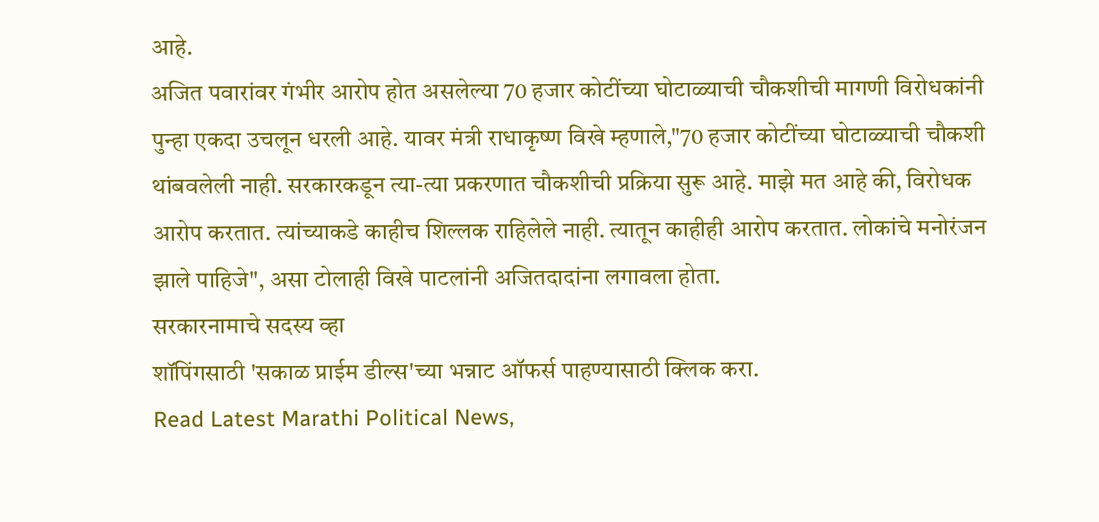आहे.
अजित पवारांवर गंभीर आरोप होत असलेल्या 70 हजार कोटींच्या घोटाळ्याची चौकशीची मागणी विरोधकांनी पुन्हा एकदा उचलून धरली आहे. यावर मंत्री राधाकृष्ण विखे म्हणाले,"70 हजार कोटींच्या घोटाळ्याची चौकशी थांबवलेली नाही. सरकारकडून त्या-त्या प्रकरणात चौकशीची प्रक्रिया सुरू आहे. माझे मत आहे की, विरोधक आरोप करतात. त्यांच्याकडे काहीच शिल्लक राहिलेले नाही. त्यातून काहीही आरोप करतात. लोकांचे मनोरंजन झाले पाहिजे", असा टोलाही विखे पाटलांनी अजितदादांना लगावला होता.
सरकारनामाचे सदस्य व्हा
शॉपिंगसाठी 'सकाळ प्राईम डील्स'च्या भन्नाट ऑफर्स पाहण्यासाठी क्लिक करा.
Read Latest Marathi Political News,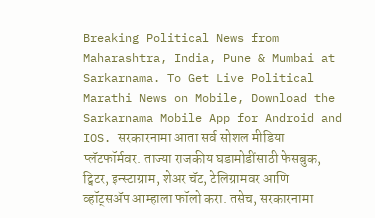Breaking Political News from Maharashtra, India, Pune & Mumbai at Sarkarnama. To Get Live Political Marathi News on Mobile, Download the Sarkarnama Mobile App for Android and IOS. सरकारनामा आता सर्व सोशल मीडिया प्लॅटफॉर्मवर. ताज्या राजकीय घडामोडींसाठी फेसबुक, ट्विटर, इन्स्टाग्राम, शेअर चॅट, टेलिग्रामवर आणि व्हॉट्सॲप आम्हाला फॉलो करा. तसेच, सरकारनामा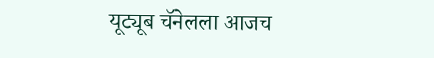यूट्यूब चॅनेलला आजच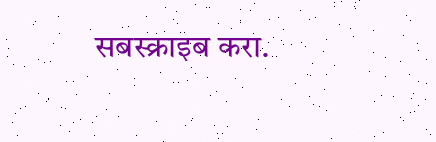सबस्क्राइब करा.